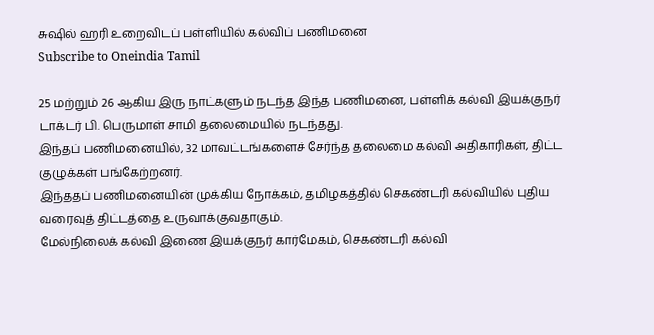சுஷில் ஹரி உறைவிடப் பள்ளியில் கல்விப் பணிமனை
Subscribe to Oneindia Tamil

25 மற்றும் 26 ஆகிய இரு நாட்களும் நடந்த இந்த பணிமனை, பள்ளிக் கல்வி இயக்குநர் டாக்டர் பி. பெருமாள் சாமி தலைமையில் நடந்தது.
இந்தப் பணிமனையில், 32 மாவட்டங்களைச் சேர்ந்த தலைமை கல்வி அதிகாரிகள், திட்ட குழுக்கள் பங்கேற்றனர்.
இந்ததப் பணிமனையின் முக்கிய நோக்கம், தமிழகத்தில் செகண்டரி கல்வியில் புதிய வரைவுத் திட்டத்தை உருவாக்குவதாகும்.
மேல்நிலைக் கல்வி இணை இயக்குநர் கார்மேகம், செகண்டரி கல்வி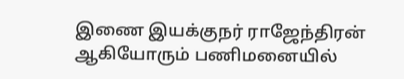இணை இயக்குநர் ராஜேந்திரன் ஆகியோரும் பணிமனையில்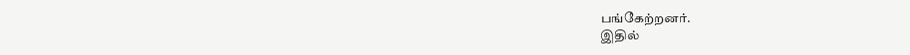பங்கேற்றனர்.
இதில்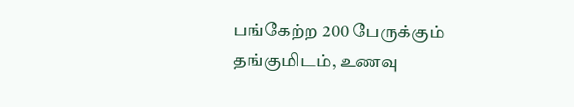பங்கேற்ற 200 பேருக்கும் தங்குமிடம், உணவு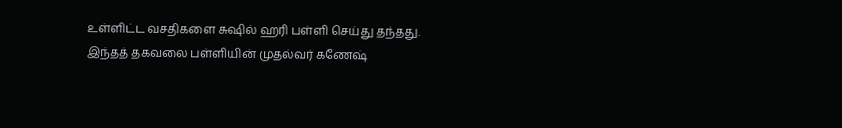உள்ளிட்ட வசதிகளை சுஷில் ஹரி பள்ளி செய்து தந்தது.
இந்தத் தகவலை பள்ளியின் முதல்வர் கணேஷ்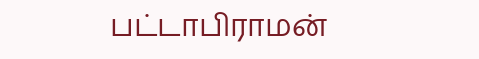பட்டாபிராமன்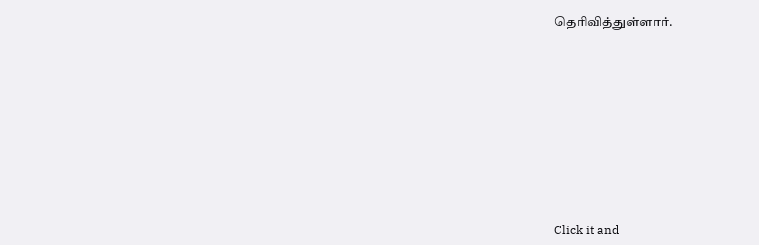தெரிவித்துள்ளார்.












Click it and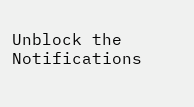Unblock the Notifications